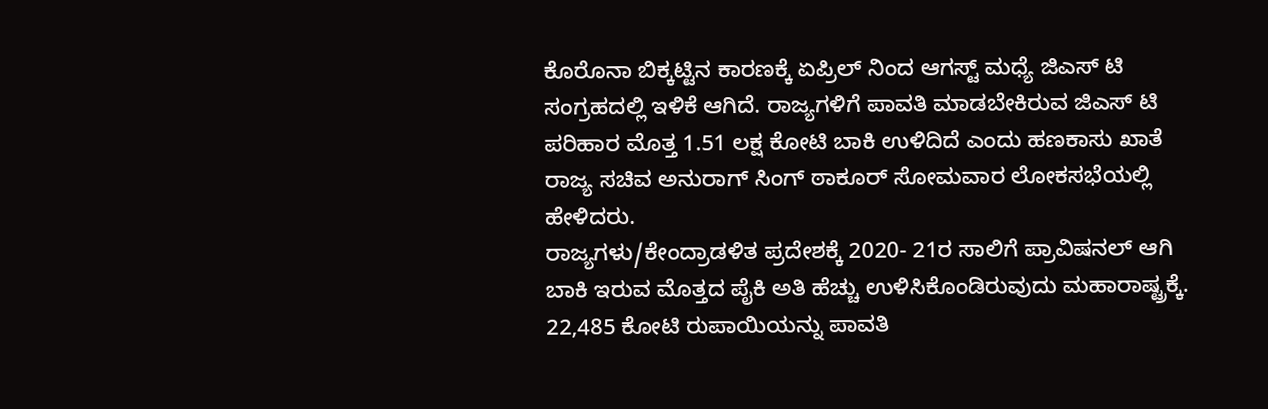ಕೊರೊನಾ ಬಿಕ್ಕಟ್ಟಿನ ಕಾರಣಕ್ಕೆ ಏಪ್ರಿಲ್ ನಿಂದ ಆಗಸ್ಟ್ ಮಧ್ಯೆ ಜಿಎಸ್ ಟಿ ಸಂಗ್ರಹದಲ್ಲಿ ಇಳಿಕೆ ಆಗಿದೆ. ರಾಜ್ಯಗಳಿಗೆ ಪಾವತಿ ಮಾಡಬೇಕಿರುವ ಜಿಎಸ್ ಟಿ ಪರಿಹಾರ ಮೊತ್ತ 1.51 ಲಕ್ಷ ಕೋಟಿ ಬಾಕಿ ಉಳಿದಿದೆ ಎಂದು ಹಣಕಾಸು ಖಾತೆ ರಾಜ್ಯ ಸಚಿವ ಅನುರಾಗ್ ಸಿಂಗ್ ಠಾಕೂರ್ ಸೋಮವಾರ ಲೋಕಸಭೆಯಲ್ಲಿ ಹೇಳಿದರು.
ರಾಜ್ಯಗಳು/ಕೇಂದ್ರಾಡಳಿತ ಪ್ರದೇಶಕ್ಕೆ 2020- 21ರ ಸಾಲಿಗೆ ಪ್ರಾವಿಷನಲ್ ಆಗಿ ಬಾಕಿ ಇರುವ ಮೊತ್ತದ ಪೈಕಿ ಅತಿ ಹೆಚ್ಚು ಉಳಿಸಿಕೊಂಡಿರುವುದು ಮಹಾರಾಷ್ಟ್ರಕ್ಕೆ. 22,485 ಕೋಟಿ ರುಪಾಯಿಯನ್ನು ಪಾವತಿ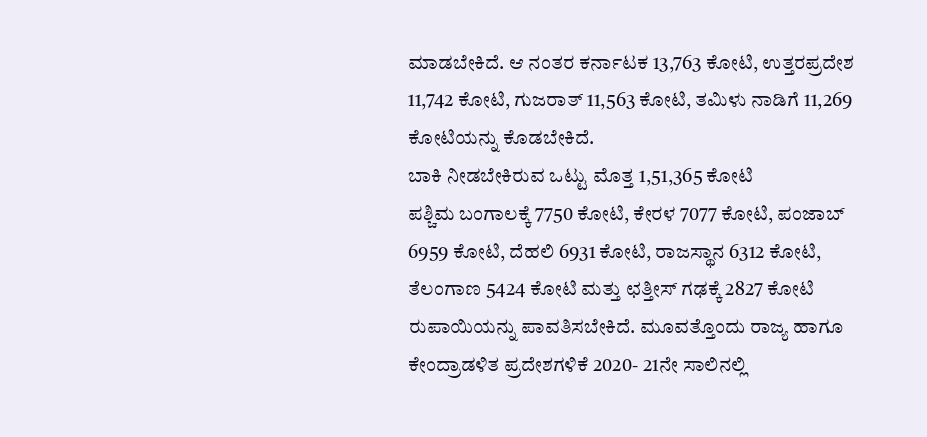ಮಾಡಬೇಕಿದೆ. ಆ ನಂತರ ಕರ್ನಾಟಕ 13,763 ಕೋಟಿ, ಉತ್ತರಪ್ರದೇಶ 11,742 ಕೋಟಿ, ಗುಜರಾತ್ 11,563 ಕೋಟಿ, ತಮಿಳು ನಾಡಿಗೆ 11,269 ಕೋಟಿಯನ್ನು ಕೊಡಬೇಕಿದೆ.
ಬಾಕಿ ನೀಡಬೇಕಿರುವ ಒಟ್ಟು ಮೊತ್ತ 1,51,365 ಕೋಟಿ
ಪಶ್ಚಿಮ ಬಂಗಾಲಕ್ಕೆ 7750 ಕೋಟಿ, ಕೇರಳ 7077 ಕೋಟಿ, ಪಂಜಾಬ್ 6959 ಕೋಟಿ, ದೆಹಲಿ 6931 ಕೋಟಿ, ರಾಜಸ್ಥಾನ 6312 ಕೋಟಿ, ತೆಲಂಗಾಣ 5424 ಕೋಟಿ ಮತ್ತು ಛತ್ತೀಸ್ ಗಢಕ್ಕೆ 2827 ಕೋಟಿ ರುಪಾಯಿಯನ್ನು ಪಾವತಿಸಬೇಕಿದೆ. ಮೂವತ್ತೊಂದು ರಾಜ್ಯ ಹಾಗೂ ಕೇಂದ್ರಾಡಳಿತ ಪ್ರದೇಶಗಳಿಕೆ 2020- 21ನೇ ಸಾಲಿನಲ್ಲಿ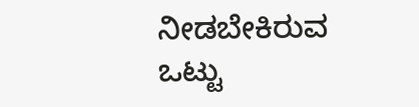ನೀಡಬೇಕಿರುವ ಒಟ್ಟು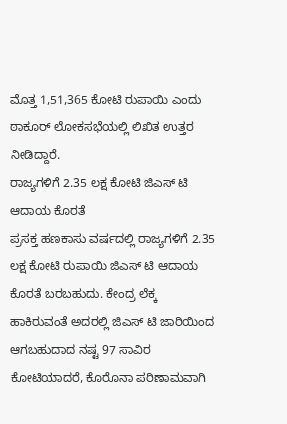ಮೊತ್ತ 1,51,365 ಕೋಟಿ ರುಪಾಯಿ ಎಂದು ಠಾಕೂರ್ ಲೋಕಸಭೆಯಲ್ಲಿ ಲಿಖಿತ ಉತ್ತರ ನೀಡಿದ್ದಾರೆ.
ರಾಜ್ಯಗಳಿಗೆ 2.35 ಲಕ್ಷ ಕೋಟಿ ಜಿಎಸ್ ಟಿ ಆದಾಯ ಕೊರತೆ
ಪ್ರಸಕ್ತ ಹಣಕಾಸು ವರ್ಷದಲ್ಲಿ ರಾಜ್ಯಗಳಿಗೆ 2.35 ಲಕ್ಷ ಕೋಟಿ ರುಪಾಯಿ ಜಿಎಸ್ ಟಿ ಆದಾಯ ಕೊರತೆ ಬರಬಹುದು. ಕೇಂದ್ರ ಲೆಕ್ಕ ಹಾಕಿರುವಂತೆ ಅದರಲ್ಲಿ ಜಿಎಸ್ ಟಿ ಜಾರಿಯಿಂದ ಆಗಬಹುದಾದ ನಷ್ಟ 97 ಸಾವಿರ ಕೋಟಿಯಾದರೆ, ಕೊರೊನಾ ಪರಿಣಾಮವಾಗಿ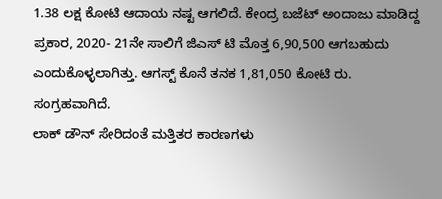1.38 ಲಕ್ಷ ಕೋಟಿ ಆದಾಯ ನಷ್ಟ ಆಗಲಿದೆ. ಕೇಂದ್ರ ಬಜೆಟ್ ಅಂದಾಜು ಮಾಡಿದ್ದ ಪ್ರಕಾರ, 2020- 21ನೇ ಸಾಲಿಗೆ ಜಿಎಸ್ ಟಿ ಮೊತ್ತ 6,90,500 ಆಗಬಹುದು ಎಂದುಕೊಳ್ಳಲಾಗಿತ್ತು. ಆಗಸ್ಟ್ ಕೊನೆ ತನಕ 1,81,050 ಕೋಟಿ ರು. ಸಂಗ್ರಹವಾಗಿದೆ.
ಲಾಕ್ ಡೌನ್ ಸೇರಿದಂತೆ ಮತ್ತಿತರ ಕಾರಣಗಳು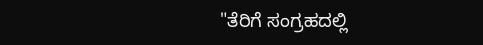"ತೆರಿಗೆ ಸಂಗ್ರಹದಲ್ಲಿ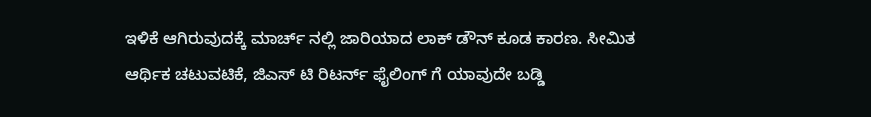ಇಳಿಕೆ ಆಗಿರುವುದಕ್ಕೆ ಮಾರ್ಚ್ ನಲ್ಲಿ ಜಾರಿಯಾದ ಲಾಕ್ ಡೌನ್ ಕೂಡ ಕಾರಣ. ಸೀಮಿತ ಆರ್ಥಿಕ ಚಟುವಟಿಕೆ, ಜಿಎಸ್ ಟಿ ರಿಟರ್ನ್ ಫೈಲಿಂಗ್ ಗೆ ಯಾವುದೇ ಬಡ್ಡಿ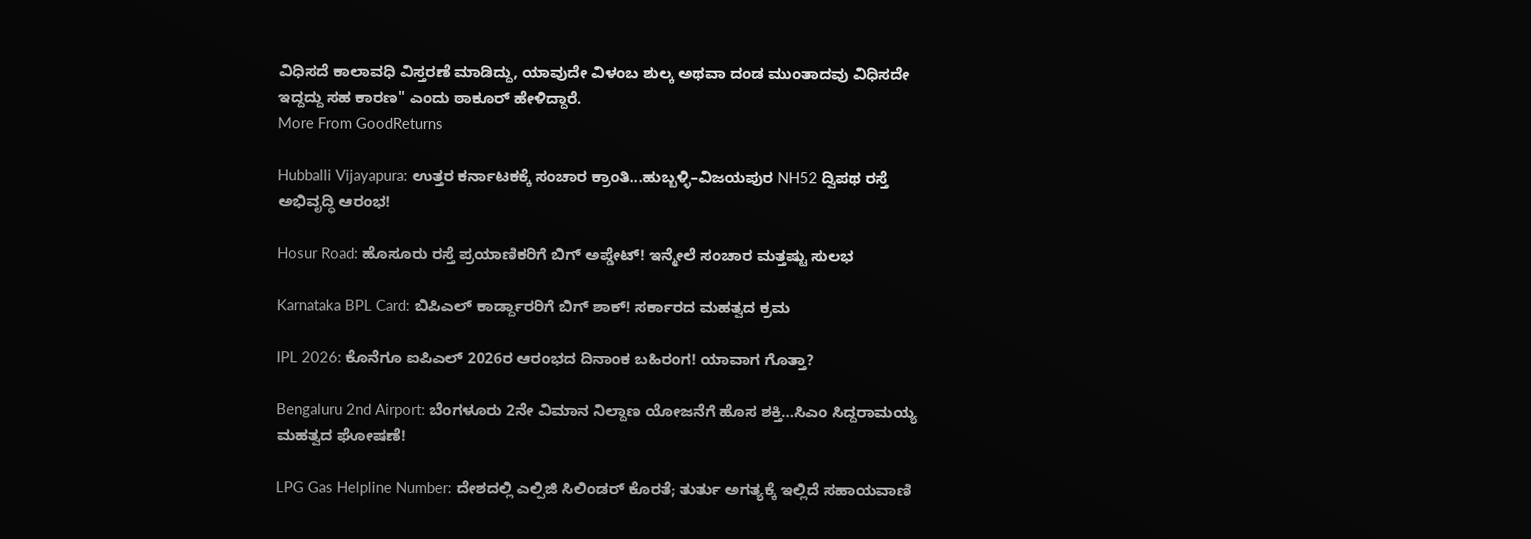ವಿಧಿಸದೆ ಕಾಲಾವಧಿ ವಿಸ್ತರಣೆ ಮಾಡಿದ್ದು, ಯಾವುದೇ ವಿಳಂಬ ಶುಲ್ಕ ಅಥವಾ ದಂಡ ಮುಂತಾದವು ವಿಧಿಸದೇ ಇದ್ದದ್ದು ಸಹ ಕಾರಣ" ಎಂದು ಠಾಕೂರ್ ಹೇಳಿದ್ದಾರೆ.
More From GoodReturns

Hubballi Vijayapura: ಉತ್ತರ ಕರ್ನಾಟಕಕ್ಕೆ ಸಂಚಾರ ಕ್ರಾಂತಿ...ಹುಬ್ಬಳ್ಳಿ–ವಿಜಯಪುರ NH52 ದ್ವಿಪಥ ರಸ್ತೆ ಅಭಿವೃದ್ಧಿ ಆರಂಭ!

Hosur Road: ಹೊಸೂರು ರಸ್ತೆ ಪ್ರಯಾಣಿಕರಿಗೆ ಬಿಗ್ ಅಪ್ಡೇಟ್! ಇನ್ಮೇಲೆ ಸಂಚಾರ ಮತ್ತಷ್ಟು ಸುಲಭ

Karnataka BPL Card: ಬಿಪಿಎಲ್ ಕಾರ್ಡ್ದಾರರಿಗೆ ಬಿಗ್ ಶಾಕ್! ಸರ್ಕಾರದ ಮಹತ್ವದ ಕ್ರಮ

IPL 2026: ಕೊನೆಗೂ ಐಪಿಎಲ್ 2026ರ ಆರಂಭದ ದಿನಾಂಕ ಬಹಿರಂಗ! ಯಾವಾಗ ಗೊತ್ತಾ?

Bengaluru 2nd Airport: ಬೆಂಗಳೂರು 2ನೇ ವಿಮಾನ ನಿಲ್ದಾಣ ಯೋಜನೆಗೆ ಹೊಸ ಶಕ್ತಿ…ಸಿಎಂ ಸಿದ್ದರಾಮಯ್ಯ ಮಹತ್ವದ ಘೋಷಣೆ!

LPG Gas Helpline Number: ದೇಶದಲ್ಲಿ ಎಲ್ಪಿಜಿ ಸಿಲಿಂಡರ್ ಕೊರತೆ; ತುರ್ತು ಅಗತ್ಯಕ್ಕೆ ಇಲ್ಲಿದೆ ಸಹಾಯವಾಣಿ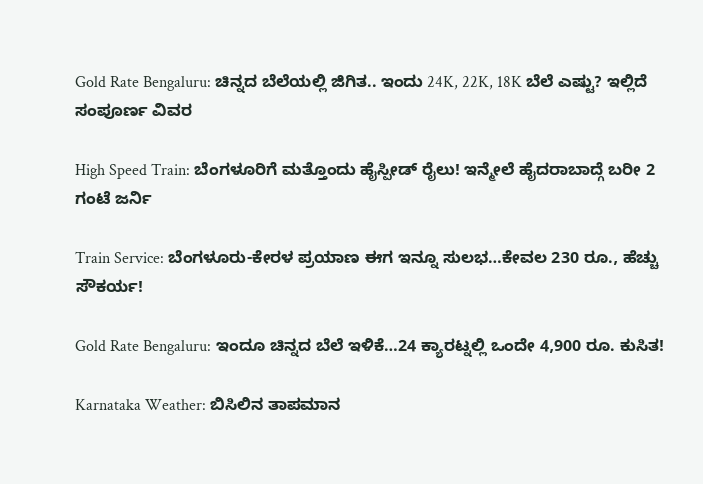Gold Rate Bengaluru: ಚಿನ್ನದ ಬೆಲೆಯಲ್ಲಿ ಜಿಗಿತ.. ಇಂದು 24K, 22K, 18K ಬೆಲೆ ಎಷ್ಟು? ಇಲ್ಲಿದೆ ಸಂಪೂರ್ಣ ವಿವರ

High Speed Train: ಬೆಂಗಳೂರಿಗೆ ಮತ್ತೊಂದು ಹೈಸ್ಪೀಡ್ ರೈಲು! ಇನ್ಮೇಲೆ ಹೈದರಾಬಾದ್ಗೆ ಬರೀ 2 ಗಂಟೆ ಜರ್ನಿ

Train Service: ಬೆಂಗಳೂರು-ಕೇರಳ ಪ್ರಯಾಣ ಈಗ ಇನ್ನೂ ಸುಲಭ…ಕೇವಲ 230 ರೂ., ಹೆಚ್ಚು ಸೌಕರ್ಯ!

Gold Rate Bengaluru: ಇಂದೂ ಚಿನ್ನದ ಬೆಲೆ ಇಳಿಕೆ…24 ಕ್ಯಾರಟ್ನಲ್ಲಿ ಒಂದೇ 4,900 ರೂ. ಕುಸಿತ!

Karnataka Weather: ಬಿಸಿಲಿನ ತಾಪಮಾನ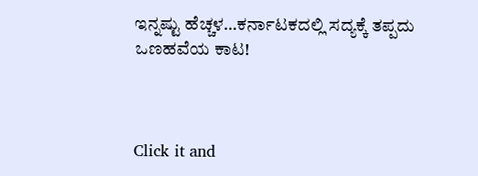ಇನ್ನಷ್ಟು ಹೆಚ್ಚಳ…ಕರ್ನಾಟಕದಲ್ಲಿ ಸದ್ಯಕ್ಕೆ ತಪ್ಪದು ಒಣಹವೆಯ ಕಾಟ!



Click it and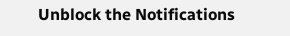Unblock the Notifications